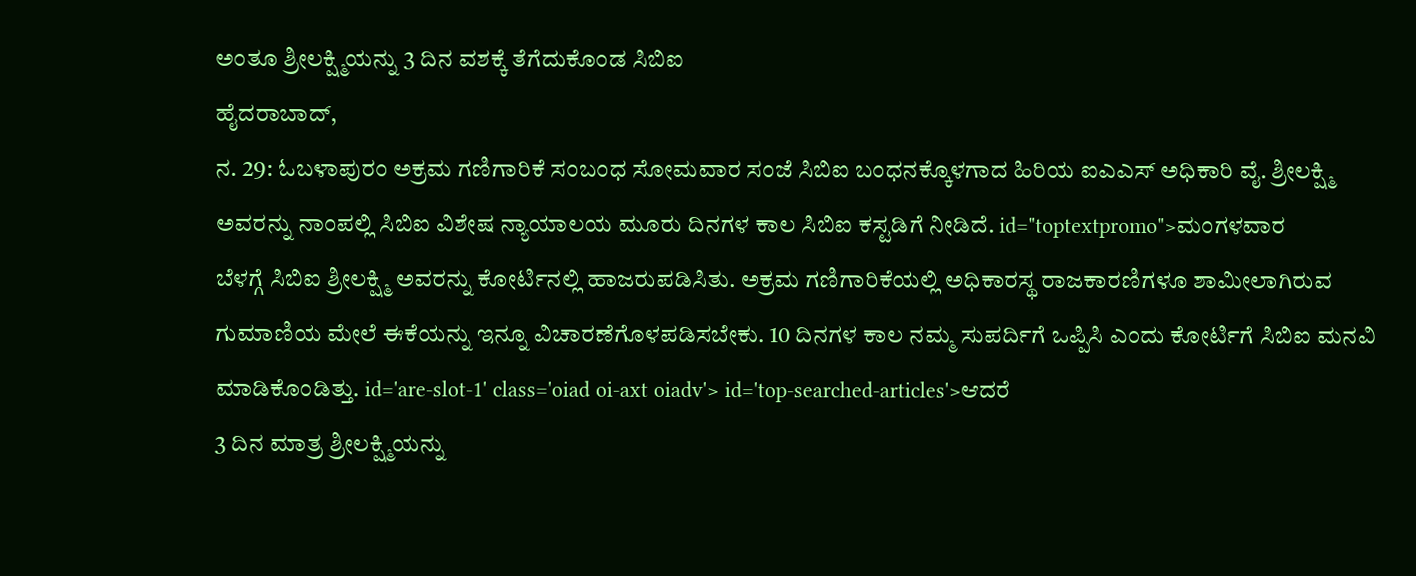ಅಂತೂ ಶ್ರೀಲಕ್ಷ್ಮಿಯನ್ನು 3 ದಿನ ವಶಕ್ಕೆ ತೆಗೆದುಕೊಂಡ ಸಿಬಿಐ
ಹೈದರಾಬಾದ್,
ನ. 29: ಓಬಳಾಪುರಂ ಅಕ್ರಮ ಗಣಿಗಾರಿಕೆ ಸಂಬಂಧ ಸೋಮವಾರ ಸಂಜೆ ಸಿಬಿಐ ಬಂಧನಕ್ಕೊಳಗಾದ ಹಿರಿಯ ಐಎಎಸ್ ಅಧಿಕಾರಿ ವೈ. ಶ್ರೀಲಕ್ಷ್ಮಿ ಅವರನ್ನು ನಾಂಪಲ್ಲಿ ಸಿಬಿಐ ವಿಶೇಷ ನ್ಯಾಯಾಲಯ ಮೂರು ದಿನಗಳ ಕಾಲ ಸಿಬಿಐ ಕಸ್ಟಡಿಗೆ ನೀಡಿದೆ. id="toptextpromo">ಮಂಗಳವಾರ
ಬೆಳಗ್ಗೆ ಸಿಬಿಐ ಶ್ರೀಲಕ್ಷ್ಮಿ ಅವರನ್ನು ಕೋರ್ಟಿನಲ್ಲಿ ಹಾಜರುಪಡಿಸಿತು. ಅಕ್ರಮ ಗಣಿಗಾರಿಕೆಯಲ್ಲಿ ಅಧಿಕಾರಸ್ಥ ರಾಜಕಾರಣಿಗಳೂ ಶಾಮೀಲಾಗಿರುವ ಗುಮಾಣಿಯ ಮೇಲೆ ಈಕೆಯನ್ನು ಇನ್ನೂ ವಿಚಾರಣೆಗೊಳಪಡಿಸಬೇಕು. 10 ದಿನಗಳ ಕಾಲ ನಮ್ಮ ಸುಪರ್ದಿಗೆ ಒಪ್ಪಿಸಿ ಎಂದು ಕೋರ್ಟಿಗೆ ಸಿಬಿಐ ಮನವಿ ಮಾಡಿಕೊಂಡಿತ್ತು. id='are-slot-1' class='oiad oi-axt oiadv'> id='top-searched-articles'>ಆದರೆ
3 ದಿನ ಮಾತ್ರ ಶ್ರೀಲಕ್ಷ್ಮಿಯನ್ನು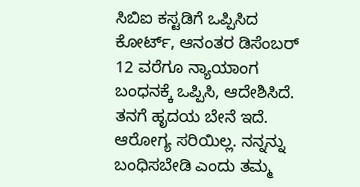ಸಿಬಿಐ ಕಸ್ಟಡಿಗೆ ಒಪ್ಪಿಸಿದ ಕೋರ್ಟ್, ಆನಂತರ ಡಿಸೆಂಬರ್ 12 ವರೆಗೂ ನ್ಯಾಯಾಂಗ ಬಂಧನಕ್ಕೆ ಒಪ್ಪಿಸಿ, ಆದೇಶಿಸಿದೆ. ತನಗೆ ಹೃದಯ ಬೇನೆ ಇದೆ. ಆರೋಗ್ಯ ಸರಿಯಿಲ್ಲ. ನನ್ನನ್ನು ಬಂಧಿಸಬೇಡಿ ಎಂದು ತಮ್ಮ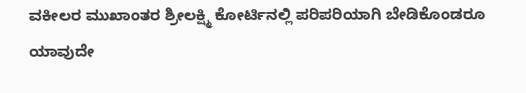ವಕೀಲರ ಮುಖಾಂತರ ಶ್ರೀಲಕ್ಷ್ಮಿ ಕೋರ್ಟಿನಲ್ಲಿ ಪರಿಪರಿಯಾಗಿ ಬೇಡಿಕೊಂಡರೂ ಯಾವುದೇ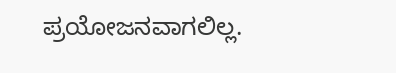ಪ್ರಯೋಜನವಾಗಲಿಲ್ಲ.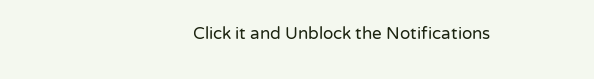Click it and Unblock the Notifications